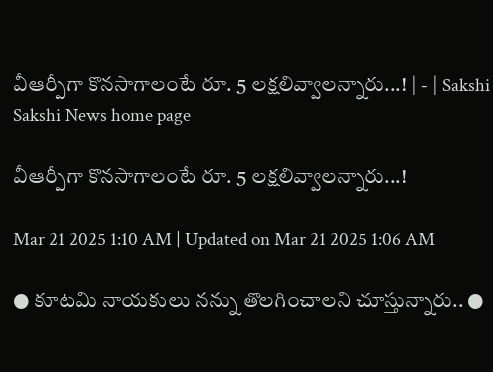వీఆర్పీగా కొనసాగాలంటే రూ. 5 లక్షలివ్వాలన్నారు...! | - | Sakshi
Sakshi News home page

వీఆర్పీగా కొనసాగాలంటే రూ. 5 లక్షలివ్వాలన్నారు...!

Mar 21 2025 1:10 AM | Updated on Mar 21 2025 1:06 AM

● కూటమి నాయకులు నన్ను తొలగించాలని చూస్తున్నారు.. ●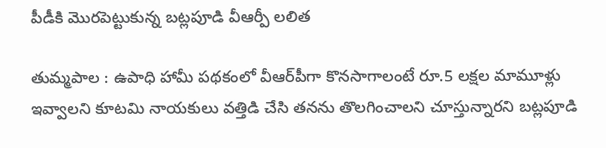పీడీకి మొరపెట్టుకున్న బట్లపూడి వీఆర్పీ లలిత

తుమ్మపాల : ఉపాధి హామీ పథకంలో వీఆర్‌పీగా కొనసాగాలంటే రూ.5 లక్షల మామూళ్లు ఇవ్వాలని కూటమి నాయకులు వత్తిడి చేసి తనను తొలగించాలని చూస్తున్నారని బట్లపూడి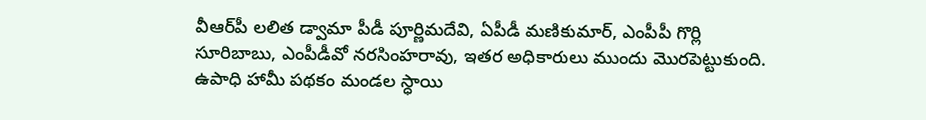వీఆర్‌పీ లలిత డ్వామా పీడీ పూర్ణిమదేవి, ఏపీడీ మణికుమార్‌, ఎంపీపీ గొర్లి సూరిబాబు, ఎంపీడీవో నరసింహరావు, ఇతర అధికారులు ముందు మొరపెట్టుకుంది. ఉపాధి హామీ పథకం మండల స్ధాయి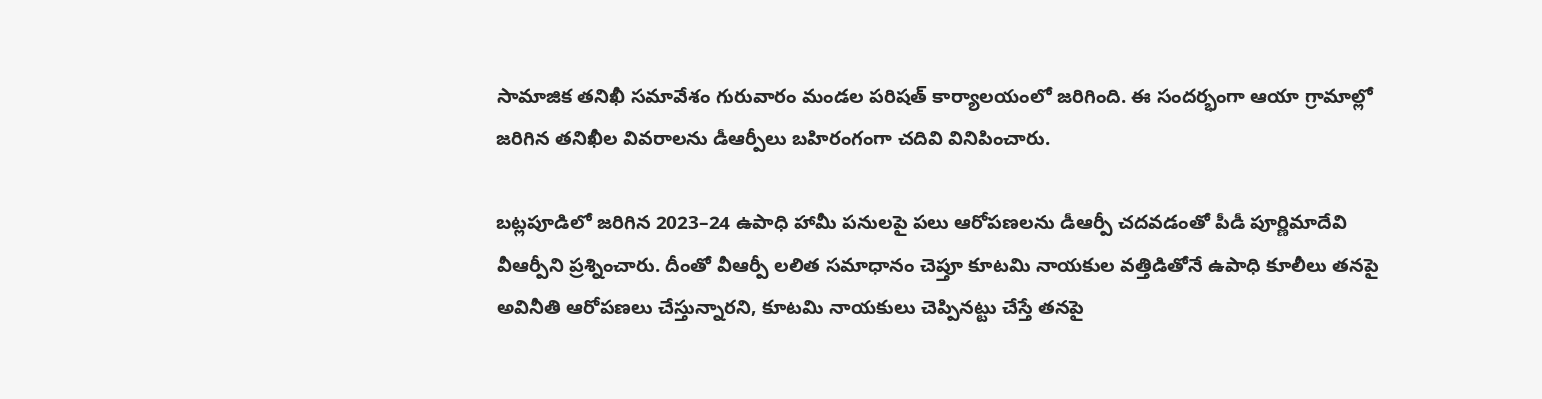సామాజిక తనిఖీ సమావేశం గురువారం మండల పరిషత్‌ కార్యాలయంలో జరిగింది. ఈ సందర్భంగా ఆయా గ్రామాల్లో జరిగిన తనిఖీల వివరాలను డీఆర్పీలు బహిరంగంగా చదివి వినిపించారు.

బట్లపూడిలో జరిగిన 2023–24 ఉపాధి హామీ పనులపై పలు ఆరోపణలను డీఆర్పీ చదవడంతో పీడీ పూర్ణిమాదేవి వీఆర్పీని ప్రశ్నించారు. దీంతో వీఆర్పీ లలిత సమాధానం చెప్తూ కూటమి నాయకుల వత్తిడితోనే ఉపాధి కూలీలు తనపై అవినీతి ఆరోపణలు చేస్తున్నారని, కూటమి నాయకులు చెప్పినట్టు చేస్తే తనపై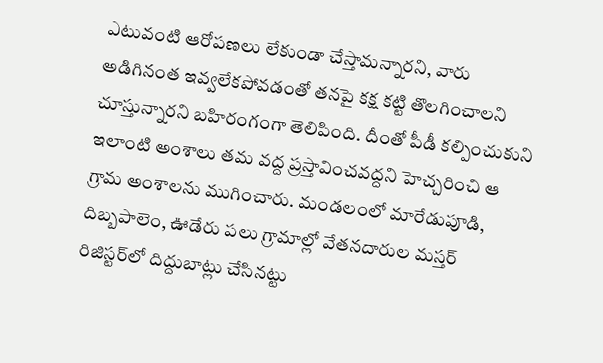ఎటువంటి ఆరోపణలు లేకుండా చేస్తామన్నారని, వారు అడిగినంత ఇవ్వలేకపోవడంతో తనపై కక్ష కట్టి తొలగించాలని చూస్తున్నారని బహిరంగంగా తెలిపింది. దీంతో పీడీ కల్పించుకుని ఇలాంటి అంశాలు తమ వద్ద ప్రస్తావించవద్దని హెచ్చరించి ఆ గ్రామ అంశాలను ముగించారు. మండలంలో మారేడుపూడి, దిబ్బపాలెం, ఊడేరు పలు గ్రామాల్లో వేతనదారుల మస్తర్‌ రిజిస్టర్‌లో దిద్దుబాట్లు చేసినట్టు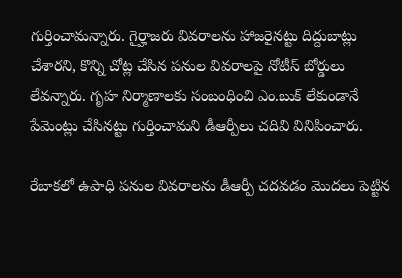గుర్తించామన్నారు. గైర్హాజరు వివరాలను హాజరైనట్టు దిద్దుబాట్లు చేశారని, కొన్ని చోట్ల చేసిన పనుల వివరాలపై నోటీస్‌ బోర్డులు లేవన్నారు. గృహ నిర్మాణాలకు సంబంధించి ఎం.బుక్‌ లేకుండానే పేమెంట్లు చేసినట్టు గుర్తించామని డీఆర్పీలు చదివి వినిపించారు.

రేబాకలో ఉపాధి పనుల వివరాలను డీఆర్పీ చదవడం మొదలు పెట్టిన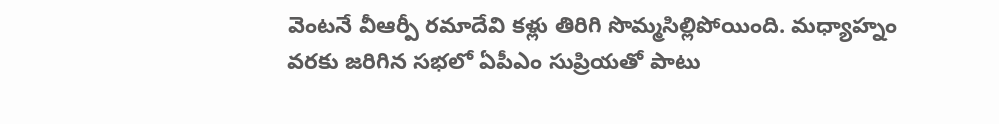వెంటనే వీఆర్పీ రమాదేవి కళ్లు తిరిగి సొమ్మసిల్లిపోయింది. మధ్యాహ్నం వరకు జరిగిన సభలో ఏపీఎం సుప్రియతో పాటు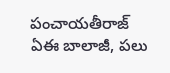పంచాయతీరాజ్‌ ఏఈ బాలాజీ, పలు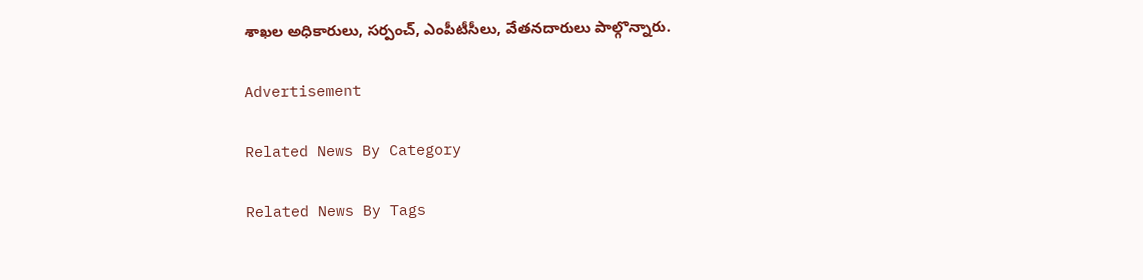శాఖల అధికారులు, సర్పంచ్‌, ఎంపీటీసీలు, వేతనదారులు పాల్గొన్నారు.

Advertisement

Related News By Category

Related News By Tags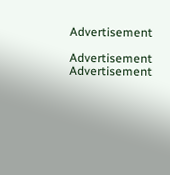Advertisement

Advertisement
Advertisement